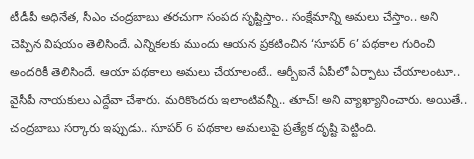టీడీపీ అధినేత, సీఎం చంద్రబాబు తరచుగా సంపద సృష్టిస్తాం.. సంక్షేమాన్ని అమలు చేస్తాం.. అని చెప్పిన విషయం తెలిసిందే. ఎన్నికలకు ముందు ఆయన ప్రకటించిన ‘సూపర్ 6’ పథకాల గురించి అందరికీ తెలిసిందే. ఆయా పథకాలు అమలు చేయాలంటే.. ఆర్బీఐనే ఏపీలో ఏర్పాటు చేయాలంటూ.. వైసీపీ నాయకులు ఎద్దేవా చేశారు. మరికొందరు ఇలాంటివన్నీ.. తూచ్! అని వ్యాఖ్యానించారు. అయితే.. చంద్రబాబు సర్కారు ఇప్పుడు.. సూపర్ 6 పథకాల అమలుపై ప్రత్యేక దృష్టి పెట్టింది.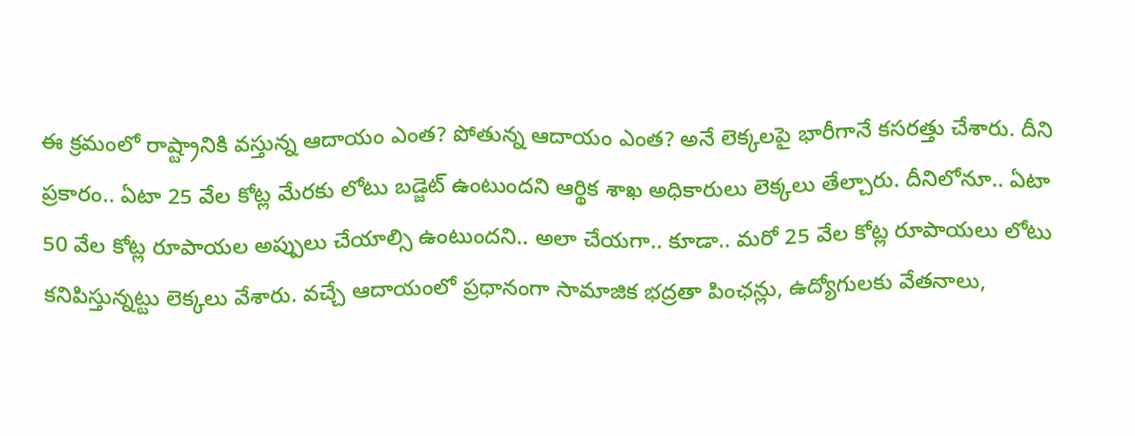ఈ క్రమంలో రాష్ట్రానికి వస్తున్న ఆదాయం ఎంత? పోతున్న ఆదాయం ఎంత? అనే లెక్కలపై భారీగానే కసరత్తు చేశారు. దీని ప్రకారం.. ఏటా 25 వేల కోట్ల మేరకు లోటు బడ్జెట్ ఉంటుందని ఆర్థిక శాఖ అధికారులు లెక్కలు తేల్చారు. దీనిలోనూ.. ఏటా 50 వేల కోట్ల రూపాయల అప్పులు చేయాల్సి ఉంటుందని.. అలా చేయగా.. కూడా.. మరో 25 వేల కోట్ల రూపాయలు లోటు కనిపిస్తున్నట్టు లెక్కలు వేశారు. వచ్చే ఆదాయంలో ప్రధానంగా సామాజిక భద్రతా పింఛన్లు, ఉద్యోగులకు వేతనాలు,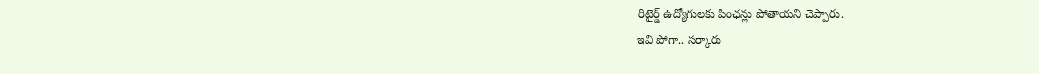రిటైర్డ్ ఉద్యోగులకు పింఛన్లు పోతాయని చెప్పారు.
ఇవి పోగా.. సర్కారు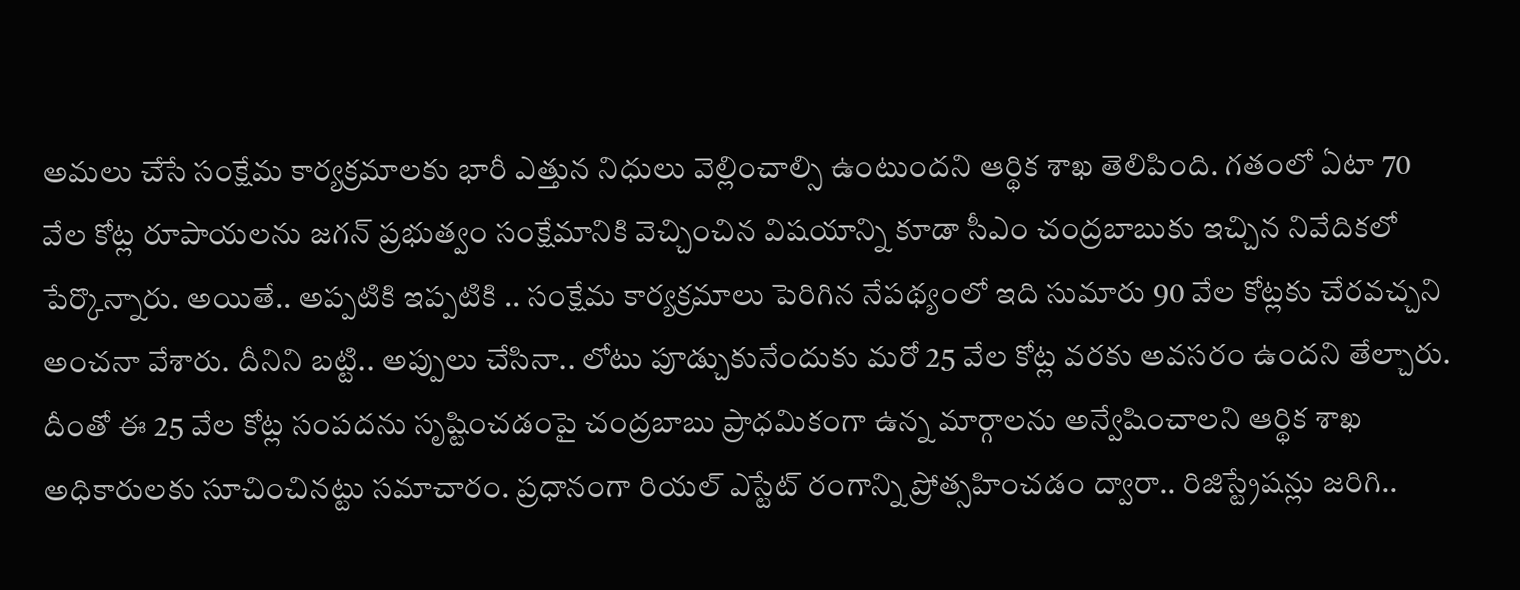అమలు చేసే సంక్షేమ కార్యక్రమాలకు భారీ ఎత్తున నిధులు వెల్లించాల్సి ఉంటుందని ఆర్థిక శాఖ తెలిపింది. గతంలో ఏటా 70 వేల కోట్ల రూపాయలను జగన్ ప్రభుత్వం సంక్షేమానికి వెచ్చించిన విషయాన్ని కూడా సీఎం చంద్రబాబుకు ఇచ్చిన నివేదికలో పేర్కొన్నారు. అయితే.. అప్పటికి ఇప్పటికి .. సంక్షేమ కార్యక్రమాలు పెరిగిన నేపథ్యంలో ఇది సుమారు 90 వేల కోట్లకు చేరవచ్చని అంచనా వేశారు. దీనిని బట్టి.. అప్పులు చేసినా.. లోటు పూడ్చుకునేందుకు మరో 25 వేల కోట్ల వరకు అవసరం ఉందని తేల్చారు.
దీంతో ఈ 25 వేల కోట్ల సంపదను సృష్టించడంపై చంద్రబాబు ప్రాధమికంగా ఉన్న మార్గాలను అన్వేషించాలని ఆర్థిక శాఖ అధికారులకు సూచించినట్టు సమాచారం. ప్రధానంగా రియల్ ఎస్టేట్ రంగాన్ని ప్రోత్సహించడం ద్వారా.. రిజిస్ట్రేషన్లు జరిగి..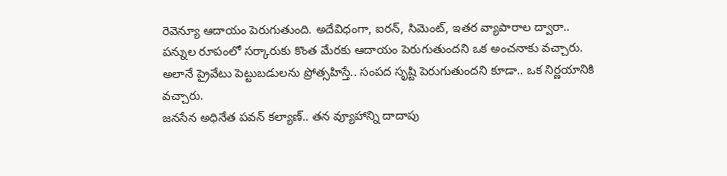రెవెన్యూ ఆదాయం పెరుగుతుంది. అదేవిధంగా, ఐరన్, సిమెంట్, ఇతర వ్యాపారాల ద్వారా.. పన్నుల రూపంలో సర్కారుకు కొంత మేరకు ఆదాయం పెరుగుతుందని ఒక అంచనాకు వచ్చారు. అలానే ప్రైవేటు పెట్టుబడులను ప్రోత్సహిస్తే.. సంపద సృష్టి పెరుగుతుందని కూడా.. ఒక నిర్ణయానికి వచ్చారు.
జనసేన అధినేత పవన్ కల్యాణ్.. తన వ్యూహాన్ని దాదాపు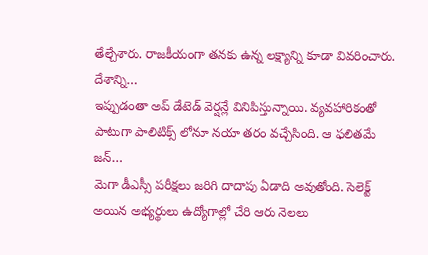తేల్చేశారు. రాజకీయంగా తనకు ఉన్న లక్ష్యాన్ని కూడా వివరించారు. దేశాన్ని…
ఇప్పుడంతా అప్ డేటెడ్ వెర్షన్లే వినిపిస్తున్నాయి. వ్యవహారికంతో పాటుగా పాలిటిక్స్ లోనూ నయా తరం వచ్చేసింది. ఆ ఫలితమే జన్…
మెగా డీఎస్సీ పరీక్షలు జరిగి దాదాపు ఏడాది అవుతోంది. సెలెక్ట్ అయిన అభ్యర్థులు ఉద్యోగాల్లో చేరి ఆరు నెలలు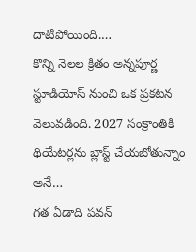దాటిపోయింది.…
కొన్ని నెలల క్రితం అన్నపూర్ణ స్టూడియోస్ నుంచి ఒక ప్రకటన వెలువడింది. 2027 సంక్రాంతికి థియేటర్లను బ్లాస్ట్ చేయబోతున్నాం అనే…
గత ఏడాది పవన్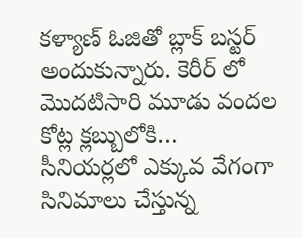కళ్యాణ్ ఓజితో బ్లాక్ బస్టర్ అందుకున్నారు. కెరీర్ లో మొదటిసారి మూడు వందల కోట్ల క్లబ్బులోకి…
సీనియర్లలో ఎక్కువ వేగంగా సినిమాలు చేస్తున్న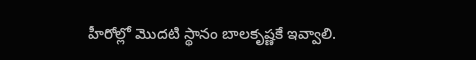హీరోల్లో మొదటి స్థానం బాలకృష్ణకే ఇవ్వాలి.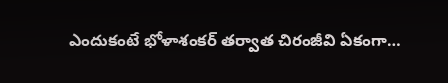ఎందుకంటే భోళాశంకర్ తర్వాత చిరంజీవి ఏకంగా…